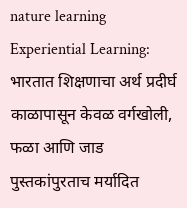nature learning
Experiential Learning: भारतात शिक्षणाचा अर्थ प्रदीर्घ काळापासून केवळ वर्गखोली, फळा आणि जाड पुस्तकांपुरताच मर्यादित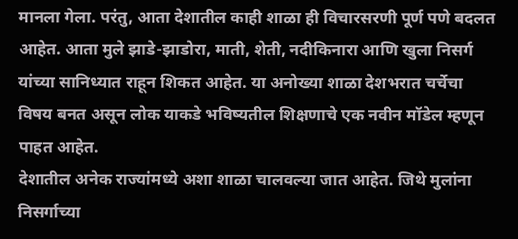मानला गेला. परंतु, आता देशातील काही शाळा ही विचारसरणी पूर्ण पणे बदलत आहेत. आता मुले झाडे-झाडोरा, माती, शेती, नदीकिनारा आणि खुला निसर्ग यांच्या सानिध्यात राहून शिकत आहेत. या अनोख्या शाळा देशभरात चर्चेचा विषय बनत असून लोक याकडे भविष्यतील शिक्षणाचे एक नवीन मॉडेल म्हणून पाहत आहेत.
देशातील अनेक राज्यांमध्ये अशा शाळा चालवल्या जात आहेत. जिथे मुलांना निसर्गाच्या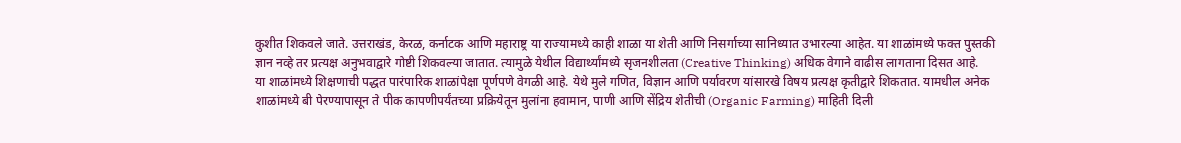कुशीत शिकवले जाते. उत्तराखंड, केरळ, कर्नाटक आणि महाराष्ट्र या राज्यामध्ये काही शाळा या शेती आणि निसर्गाच्या सानिध्यात उभारल्या आहेत. या शाळांमध्ये फक्त पुस्तकी ज्ञान नव्हे तर प्रत्यक्ष अनुभवाद्वारे गोष्टी शिकवल्या जातात. त्यामुळे येथील विद्यार्थ्यांमध्ये सृजनशीलता (Creative Thinking) अधिक वेगाने वाढीस लागताना दिसत आहे.
या शाळांमध्ये शिक्षणाची पद्धत पारंपारिक शाळांपेक्षा पूर्णपणे वेगळी आहे. येथे मुले गणित, विज्ञान आणि पर्यावरण यांसारखे विषय प्रत्यक्ष कृतीद्वारे शिकतात. यामधील अनेक शाळांमध्ये बी पेरण्यापासून ते पीक कापणीपर्यंतच्या प्रक्रियेतून मुलांना हवामान, पाणी आणि सेंद्रिय शेतीची (Organic Farming) माहिती दिली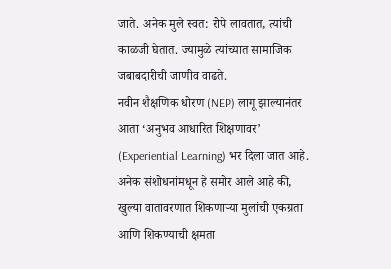जाते. अनेक मुले स्वत: रोपे लावतात, त्यांची काळजी घेतात. ज्यामुळे त्यांच्यात सामाजिक जबाबदारीची जाणीव वाढते.
नवीन शैक्षणिक धोरण (NEP) लागू झाल्यानंतर आता ‘अनुभव आधारित शिक्षणावर’ (Experiential Learning) भर दिला जात आहे. अनेक संशोधनांमधून हे समोर आले आहे की, खुल्या वातावरणात शिकणाऱ्या मुलांची एकग्रता आणि शिकण्याची क्षमता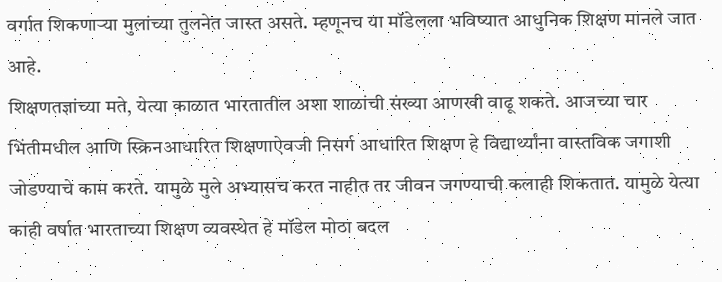वर्गात शिकणाऱ्या मुलांच्या तुलनेत जास्त असते. म्हणूनच या मॉडेलला भविष्यात आधुनिक शिक्षण मानले जात आहे.
शिक्षणतज्ञांच्या मते, येत्या काळात भारतातील अशा शाळांची संख्या आणखी वाढू शकते. आजच्या चार भिंतीमधील आणि स्क्रिनआधारित शिक्षणाऐवजी निसर्ग आधारित शिक्षण हे विद्यार्थ्यांना वास्तविक जगाशी जोडण्याचे काम करते. यामुळे मुले अभ्यासच करत नाहीत तर जीवन जगण्याची कलाही शिकतात. यामुळे येत्या काही वर्षात भारताच्या शिक्षण व्यवस्थेत हे मॉडेल मोठा बदल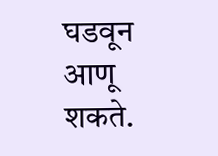घडवून आणू शकते.